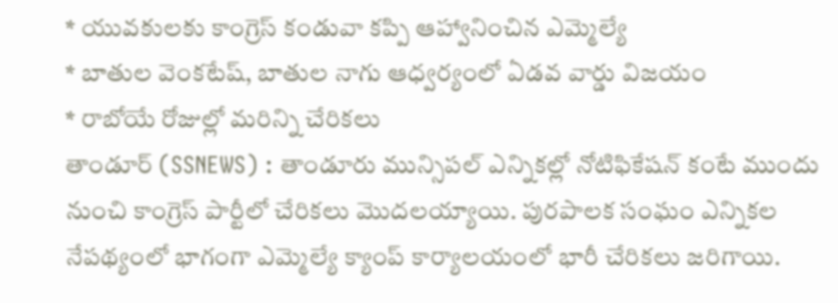* యువకులకు కాంగ్రెస్ కండువా కప్పి ఆహ్వానించిన ఎమ్మెల్యే
* బాతుల వెంకటేష్, బాతుల నాగు ఆధ్వర్యంలో ఏడవ వార్డు విజయం
* రాబోయే రోజుల్లో మరిన్ని చేరికలు
తాండూర్ (SSNEWS) : తాండూరు మున్సిపల్ ఎన్నికల్లో నోటిఫికేషన్ కంటే ముందు నుంచి కాంగ్రెస్ పార్టీలో చేరికలు మొదలయ్యాయి. పురపాలక సంఘం ఎన్నికల నేపథ్యంలో భాగంగా ఎమ్మెల్యే క్యాంప్ కార్యాలయంలో భారీ చేరికలు జరిగాయి.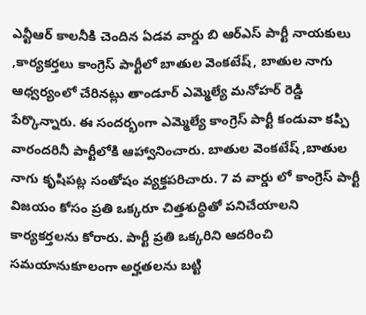ఎన్టీఆర్ కాలనీకి చెందిన ఏడవ వార్డు బి ఆర్ఎస్ పార్టీ నాయకులు ,కార్యకర్తలు కాంగ్రెస్ పార్టీలో బాతుల వెంకటేష్, బాతుల నాగు ఆధ్వర్యంలో చేరినట్లు తాండూర్ ఎమ్మెల్యే మనోహర్ రెడ్డి పేర్కొన్నారు. ఈ సందర్భంగా ఎమ్మెల్యే కాంగ్రెస్ పార్టీ కండువా కప్పి వారందరినీ పార్టీలోకి ఆహ్వానించారు. బాతుల వెంకటేష్ ,బాతుల నాగు కృషిపట్ల సంతోషం వ్యక్తపరిచారు. 7 వ వార్డు లో కాంగ్రెస్ పార్టీ విజయం కోసం ప్రతి ఒక్కరూ చిత్తశుద్ధితో పనిచేయాలని కార్యకర్తలను కోరారు. పార్టీ ప్రతి ఒక్కరిని ఆదరించి సమయానుకూలంగా అర్హతలను బట్టి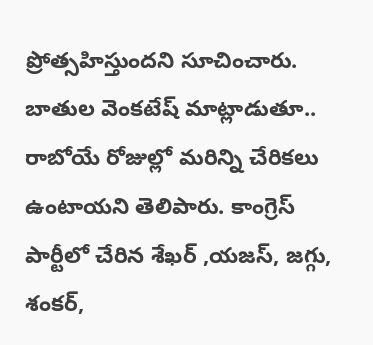ప్రోత్సహిస్తుందని సూచించారు. బాతుల వెంకటేష్ మాట్లాడుతూ.. రాబోయే రోజుల్లో మరిన్ని చేరికలు ఉంటాయని తెలిపారు. కాంగ్రెస్ పార్టీలో చేరిన శేఖర్ ,యజస్, జగ్గు, శంకర్,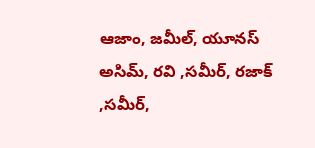ఆజాం, జమీల్, యూనస్ అసిమ్, రవి ,సమీర్, రజాక్ ,సమీర్,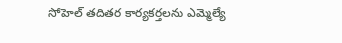సోహెల్ తదితర కార్యకర్తలను ఎమ్మెల్యే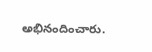అభినందించారు.